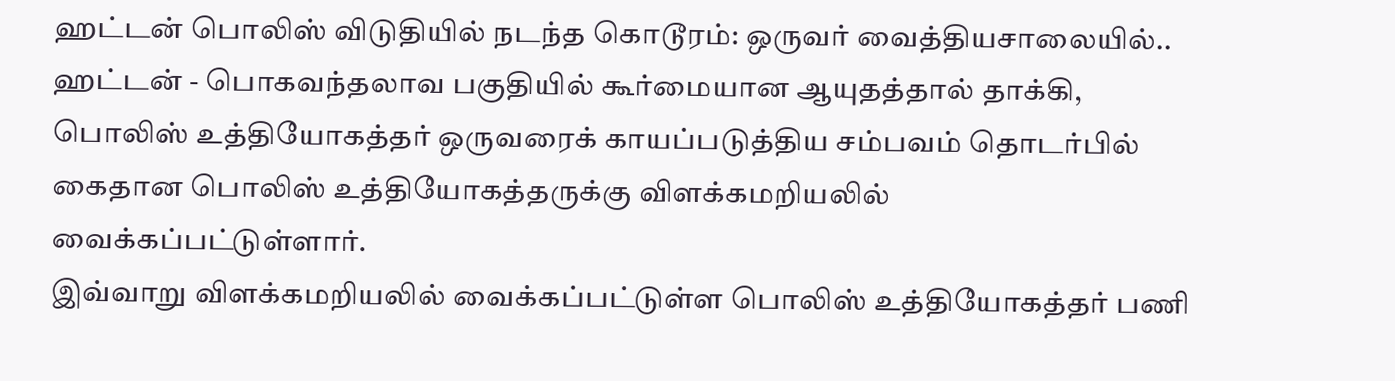ஹட்டன் பொலிஸ் விடுதியில் நடந்த கொடூரம்: ஒருவர் வைத்தியசாலையில்..
ஹட்டன் - பொகவந்தலாவ பகுதியில் கூர்மையான ஆயுதத்தால் தாக்கி, பொலிஸ் உத்தியோகத்தர் ஒருவரைக் காயப்படுத்திய சம்பவம் தொடர்பில் கைதான பொலிஸ் உத்தியோகத்தருக்கு விளக்கமறியலில் வைக்கப்பட்டுள்ளார்.
இவ்வாறு விளக்கமறியலில் வைக்கப்பட்டுள்ள பொலிஸ் உத்தியோகத்தர் பணி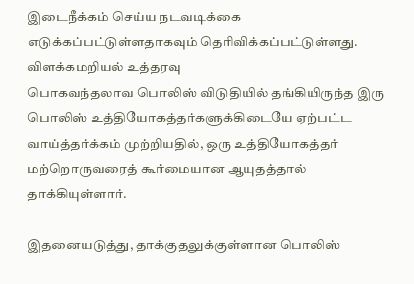இடைநீக்கம் செய்ய நடவடிக்கை எடுக்கப்பட்டுள்ளதாகவும் தெரிவிக்கப்பட்டுள்ளது.
விளக்கமறியல் உத்தரவு
பொகவந்தலாவ பொலிஸ் விடுதியில் தங்கியிருந்த இரு பொலிஸ் உத்தியோகத்தர்களுக்கிடையே ஏற்பட்ட வாய்த்தர்க்கம் முற்றியதில், ஒரு உத்தியோகத்தர் மற்றொருவரைத் கூர்மையான ஆயுதத்தால் தாக்கியுள்ளார்.

இதனையடுத்து, தாக்குதலுக்குள்ளான பொலிஸ்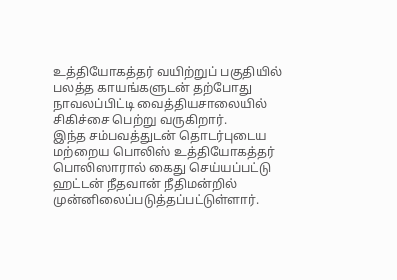உத்தியோகத்தர் வயிற்றுப் பகுதியில் பலத்த காயங்களுடன் தற்போது நாவலப்பிட்டி வைத்தியசாலையில் சிகிச்சை பெற்று வருகிறார்.
இந்த சம்பவத்துடன் தொடர்புடைய மற்றைய பொலிஸ் உத்தியோகத்தர் பொலிஸாரால் கைது செய்யப்பட்டு ஹட்டன் நீதவான் நீதிமன்றில் முன்னிலைப்படுத்தப்பட்டுள்ளார்.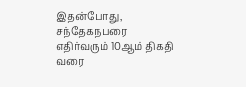இதன்போது, சந்தேகநபரை எதிர்வரும் 10ஆம் திகதி வரை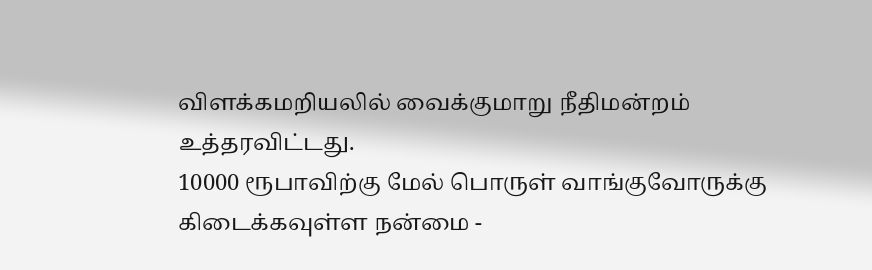விளக்கமறியலில் வைக்குமாறு நீதிமன்றம் உத்தரவிட்டது.
10000 ரூபாவிற்கு மேல் பொருள் வாங்குவோருக்கு கிடைக்கவுள்ள நன்மை -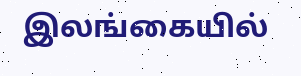இலங்கையில்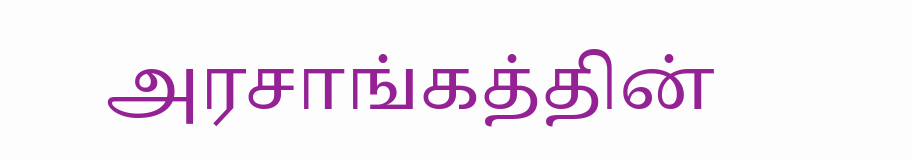அரசாங்கத்தின்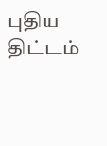புதிய திட்டம்